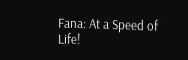Fana: At a Speed of Life!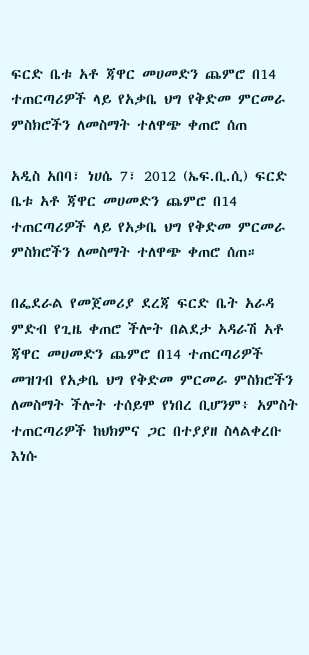ፍርድ ቤቱ አቶ ጃዋር መሀመድን ጨምሮ በ14 ተጠርጣሪዎች ላይ የአቃቤ ህግ የቅድመ ምርመራ ምስክሮችን ለመስማት ተለዋጭ ቀጠሮ ሰጠ

አዲስ አበባ፣ ነሀሴ 7፣ 2012 (ኤፍ.ቢ.ሲ) ፍርድ ቤቱ አቶ ጃዋር መሀመድን ጨምሮ በ14 ተጠርጣሪዎች ላይ የአቃቤ ህግ የቅድመ ምርመራ ምስክሮችን ለመስማት ተለዋጭ ቀጠሮ ሰጠ።

በፌደራል የመጀመሪያ ደረጃ ፍርድ ቤት አራዳ ምድብ የጊዜ ቀጠሮ ችሎት በልደታ አዳራሽ አቶ ጃዋር መሀመድን ጨምሮ በ14 ተጠርጣሪዎች መዝገብ የአቃቤ ህግ የቅድመ ምርመራ ምስክሮችን ለመስማት ችሎት ተሰይሞ የነበረ ቢሆንም፥ አምስት ተጠርጣሪዎች ከህክምና ጋር በተያያዘ ስላልቀረቡ እነሱ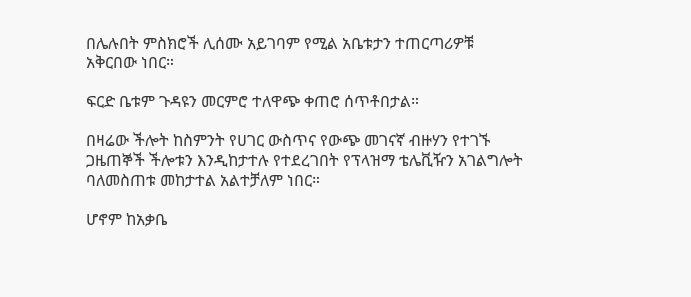በሌሉበት ምስክሮች ሊሰሙ አይገባም የሚል አቤቱታን ተጠርጣሪዎቹ አቅርበው ነበር።

ፍርድ ቤቱም ጉዳዩን መርምሮ ተለዋጭ ቀጠሮ ሰጥቶበታል።

በዛሬው ችሎት ከስምንት የሀገር ውስጥና የውጭ መገናኛ ብዙሃን የተገኙ ጋዜጠኞች ችሎቱን እንዲከታተሉ የተደረገበት የፕላዝማ ቴሌቪዥን አገልግሎት ባለመስጠቱ መከታተል አልተቻለም ነበር።

ሆኖም ከአቃቤ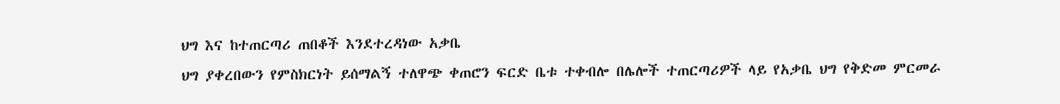ህግ እና ከተጠርጣሪ ጠበቆች እንደተረዳነው አቃቤ
ህግ ያቀረበውን የምስክርነት ይሰማልኝ ተለዋጭ ቀጠሮን ፍርድ ቤቱ ተቀብሎ በሌሎች ተጠርጣሪዎች ላይ የአቃቤ ህግ የቅድመ ምርመራ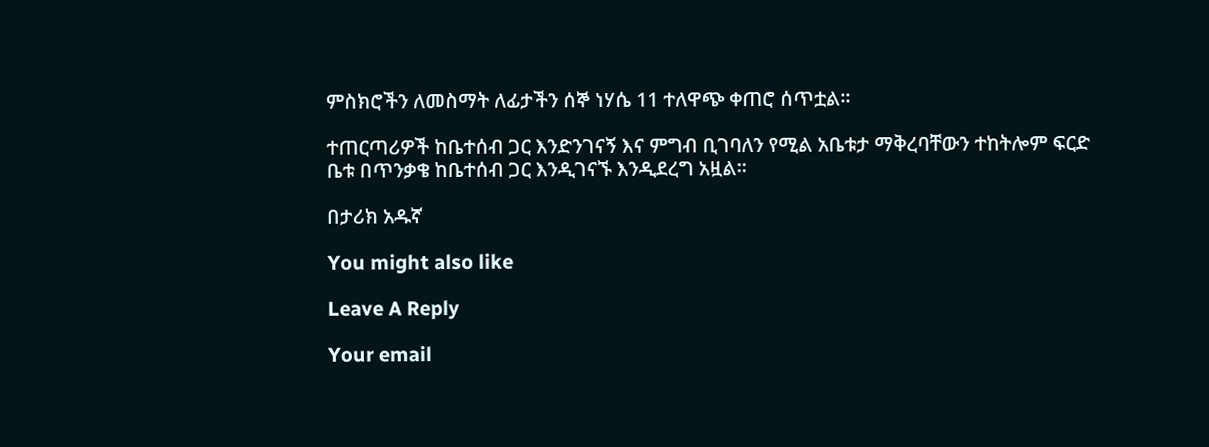ምስክሮችን ለመስማት ለፊታችን ሰኞ ነሃሴ 11 ተለዋጭ ቀጠሮ ሰጥቷል።

ተጠርጣሪዎች ከቤተሰብ ጋር እንድንገናኝ እና ምግብ ቢገባለን የሚል አቤቱታ ማቅረባቸውን ተከትሎም ፍርድ ቤቱ በጥንቃቄ ከቤተሰብ ጋር እንዲገናኙ እንዲደረግ አዟል።

በታሪክ አዱኛ

You might also like

Leave A Reply

Your email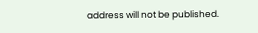address will not be published.